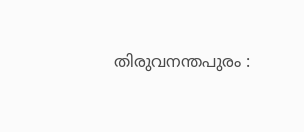തിരുവനന്തപുരം :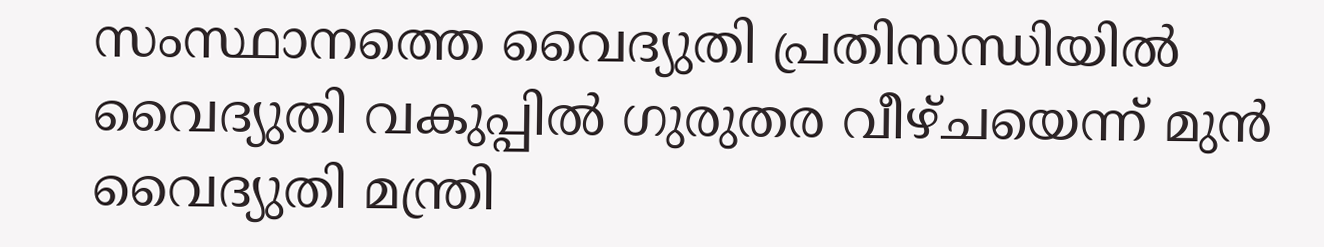സംസ്ഥാനത്തെ വൈദ്യുതി പ്രതിസന്ധിയിൽ വൈദ്യുതി വകുപ്പിൽ ഗുരുതര വീഴ്ചയെന്ന് മുൻ വൈദ്യുതി മന്ത്രി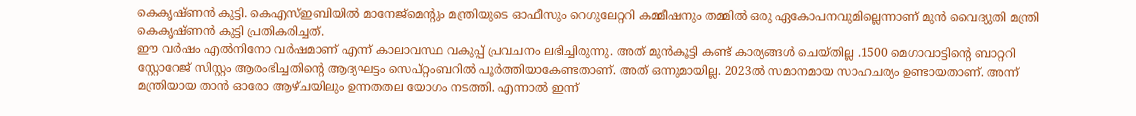കെകൃഷ്ണൻ കുട്ടി. കെഎസ്ഇബിയിൽ മാനേജ്മെന്റും മന്ത്രിയുടെ ഓഫീസും റെഗുലേറ്ററി കമ്മീഷനും തമ്മിൽ ഒരു ഏകോപനവുമില്ലെന്നാണ് മുൻ വൈദ്യുതി മന്ത്രി കെകൃഷ്ണൻ കുട്ടി പ്രതികരിച്ചത്.
ഈ വർഷം എൽനിനോ വർഷമാണ് എന്ന് കാലാവസ്ഥ വകുപ്പ് പ്രവചനം ലഭിച്ചിരുന്നു. അത് മുൻകൂട്ടി കണ്ട് കാര്യങ്ങൾ ചെയ്തില്ല .1500 മെഗാവാട്ടിന്റെ ബാറ്ററി സ്റ്റോറേജ് സിസ്റ്റം ആരംഭിച്ചതിന്റെ ആദ്യഘട്ടം സെപ്റ്റംബറിൽ പൂർത്തിയാകേണ്ടതാണ്. അത് ഒന്നുമായില്ല. 2023ൽ സമാനമായ സാഹചര്യം ഉണ്ടായതാണ്. അന്ന് മന്ത്രിയായ താൻ ഓരോ ആഴ്ചയിലും ഉന്നതതല യോഗം നടത്തി. എന്നാൽ ഇന്ന്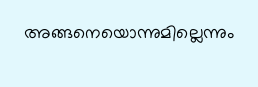അങ്ങനെയൊന്നുമില്ലെന്നും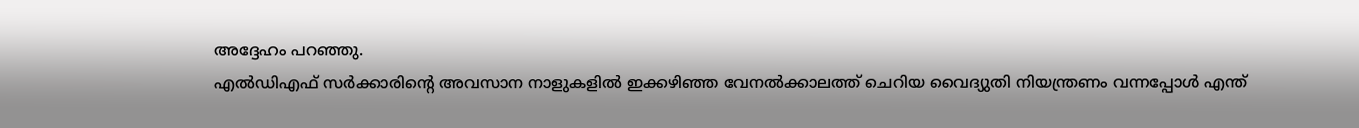അദ്ദേഹം പറഞ്ഞു.
എൽഡിഎഫ് സർക്കാരിന്റെ അവസാന നാളുകളിൽ ഇക്കഴിഞ്ഞ വേനൽക്കാലത്ത് ചെറിയ വൈദ്യുതി നിയന്ത്രണം വന്നപ്പോൾ എന്ത്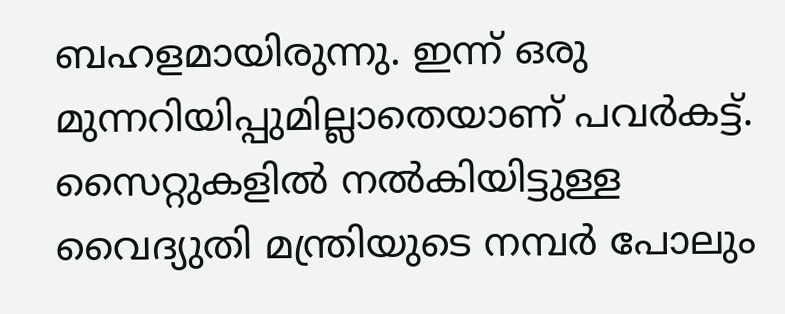ബഹളമായിരുന്നു. ഇന്ന് ഒരു മുന്നറിയിപ്പുമില്ലാതെയാണ് പവർകട്ട്. സൈറ്റുകളിൽ നൽകിയിട്ടുള്ള വൈദ്യുതി മന്ത്രിയുടെ നമ്പർ പോലും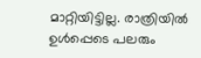മാറ്റിയിട്ടില്ല. രാത്രിയിൽ ഉൾപ്പെടെ പലരും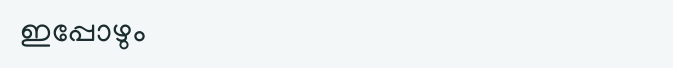ഇപ്പോഴും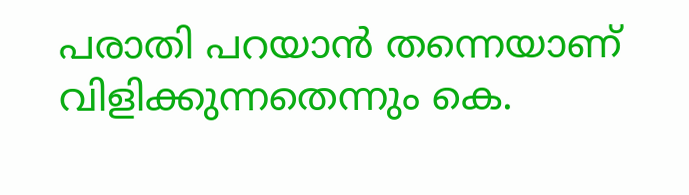പരാതി പറയാൻ തന്നെയാണ് വിളിക്കുന്നതെന്നും കെ.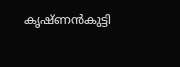കൃഷ്ണൻകുട്ടി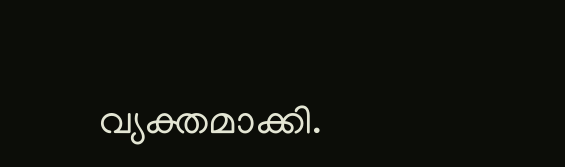വ്യക്തമാക്കി.